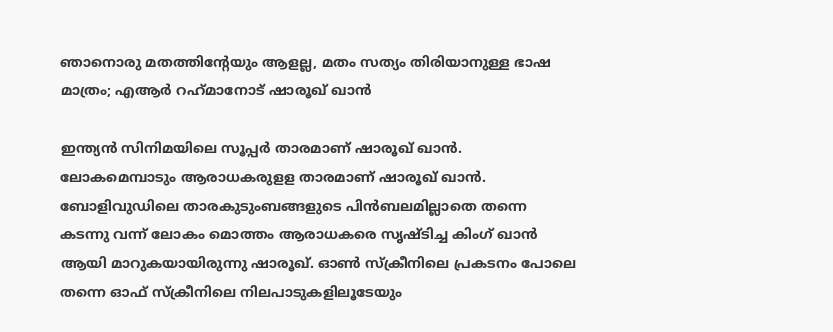ഞാനൊരു മതത്തിന്റേയും ആളല്ല, മതം സത്യം തിരിയാനുള്ള ഭാഷ മാത്രം; എആര്‍ റഹ്‌മാനോട് ഷാരൂഖ് ഖാന്‍

ഇന്ത്യന്‍ സിനിമയിലെ സൂപ്പര്‍ താരമാണ് ഷാരൂഖ് ഖാന്‍. ലോകമെമ്പാടും ആരാധകരുളള താരമാണ് ഷാരൂഖ് ഖാന്‍. ബോളിവുഡിലെ താരകുടുംബങ്ങളുടെ പിന്‍ബലമില്ലാതെ തന്നെ കടന്നു വന്ന് ലോകം മൊത്തം ആരാധകരെ സൃഷ്ടിച്ച കിംഗ് ഖാന്‍ ആയി മാറുകയായിരുന്നു ഷാരൂഖ്. ഓണ്‍ സ്‌ക്രീനിലെ പ്രകടനം പോലെ തന്നെ ഓഫ് സ്‌ക്രീനിലെ നിലപാടുകളിലൂടേയും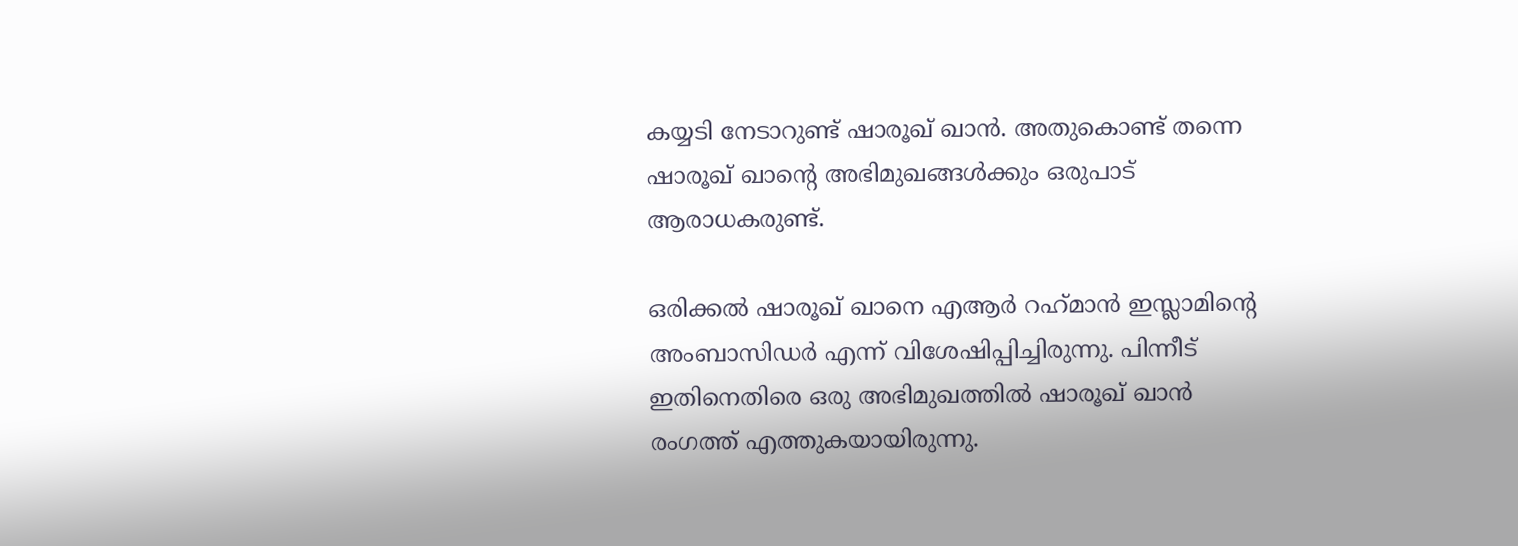കയ്യടി നേടാറുണ്ട് ഷാരൂഖ് ഖാന്‍. അതുകൊണ്ട് തന്നെ ഷാരൂഖ് ഖാന്റെ അഭിമുഖങ്ങള്‍ക്കും ഒരുപാട് ആരാധകരുണ്ട്.

ഒരിക്കല്‍ ഷാരൂഖ് ഖാനെ എആര്‍ റഹ്‌മാന്‍ ഇസ്ലാമിന്റെ അംബാസിഡര്‍ എന്ന് വിശേഷിപ്പിച്ചിരുന്നു. പിന്നീട് ഇതിനെതിരെ ഒരു അഭിമുഖത്തില്‍ ഷാരൂഖ് ഖാന്‍ രംഗത്ത് എത്തുകയായിരുന്നു.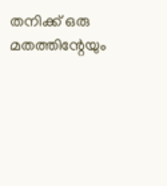തനിക്ക് ഒരു മതത്തിന്റേയും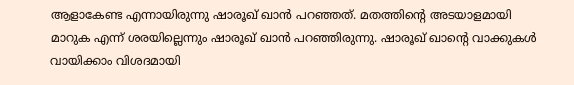ആളാകേണ്ട എന്നായിരുന്നു ഷാരൂഖ് ഖാന്‍ പറഞ്ഞത്. മതത്തിന്റെ അടയാളമായി മാറുക എന്ന് ശരയില്ലെന്നും ഷാരൂഖ് ഖാന്‍ പറഞ്ഞിരുന്നു. ഷാരൂഖ് ഖാന്റെ വാക്കുകള്‍ വായിക്കാം വിശദമായി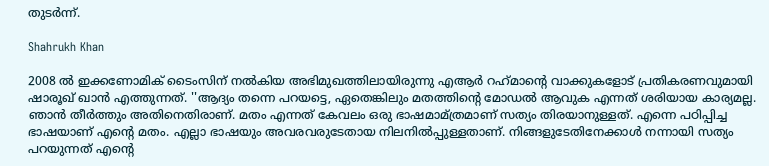തുടര്‍ന്ന്.

Shahrukh Khan

2008 ല്‍ ഇക്കണോമിക് ടൈംസിന് നല്‍കിയ അഭിമുഖത്തിലായിരുന്നു എആര്‍ റഹ്‌മാന്റെ വാക്കുകളോട് പ്രതികരണവുമായി ഷാരൂഖ് ഖാന്‍ എത്തുന്നത്. ''ആദ്യം തന്നെ പറയട്ടെ, ഏതെങ്കിലും മതത്തിന്റെ മോഡല്‍ ആവുക എന്നത് ശരിയായ കാര്യമല്ല. ഞാന്‍ തീര്‍ത്തും അതിനെതിരാണ്. മതം എന്നത് കേവലം ഒരു ഭാഷമാമ്ത്രമാണ് സത്യം തിരയാനുള്ളത്. എന്നെ പഠിപ്പിച്ച ഭാഷയാണ് എന്റെ മതം. എല്ലാ ഭാഷയും അവരവരുടേതായ നിലനില്‍പ്പുള്ളതാണ്. നിങ്ങളുടേതിനേക്കാള്‍ നന്നായി സത്യം പറയുന്നത് എന്റെ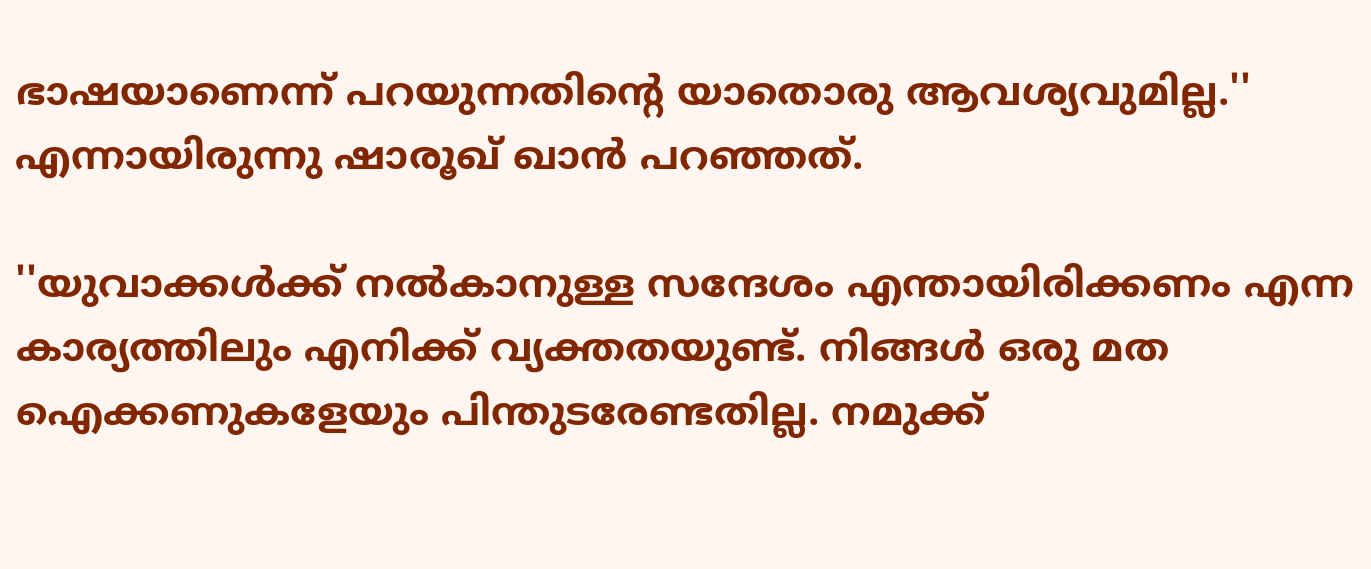ഭാഷയാണെന്ന് പറയുന്നതിന്റെ യാതൊരു ആവശ്യവുമില്ല.'' എന്നായിരുന്നു ഷാരൂഖ് ഖാന്‍ പറഞ്ഞത്.

''യുവാക്കള്‍ക്ക് നല്‍കാനുള്ള സന്ദേശം എന്തായിരിക്കണം എന്ന കാര്യത്തിലും എനിക്ക് വ്യക്തതയുണ്ട്. നിങ്ങള്‍ ഒരു മത ഐക്കണുകളേയും പിന്തുടരേണ്ടതില്ല. നമുക്ക്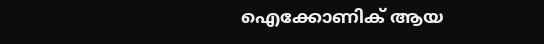ഐക്കോണിക് ആയ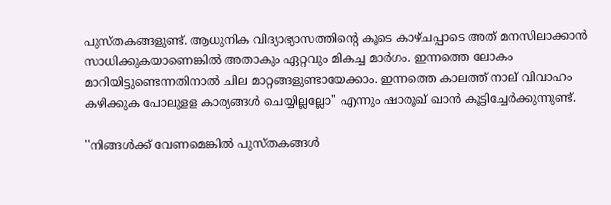പുസ്തകങ്ങളുണ്ട്. ആധുനിക വിദ്യാഭ്യാസത്തിന്റെ കൂടെ കാഴ്ചപ്പാടെ അത് മനസിലാക്കാന്‍ സാധിക്കുകയാണെങ്കില്‍ അതാകും ഏറ്റവും മികച്ച മാര്‍ഗം. ഇന്നത്തെ ലോകം മാറിയിട്ടുണ്ടെന്നതിനാല്‍ ചില മാറ്റങ്ങളുണ്ടായേക്കാം. ഇന്നത്തെ കാലത്ത് നാല് വിവാഹം കഴിക്കുക പോലുളള കാര്യങ്ങള്‍ ചെയ്യില്ലല്ലോ'' എന്നും ഷാരൂഖ് ഖാന്‍ കൂട്ടിച്ചേര്‍ക്കുന്നുണ്ട്.

''നിങ്ങള്‍ക്ക് വേണമെങ്കില്‍ പുസ്തകങ്ങള്‍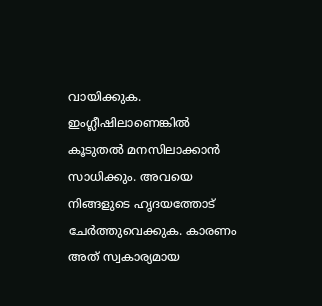വായിക്കുക. ഇംഗ്ലീഷിലാണെങ്കില്‍ കൂടുതല്‍ മനസിലാക്കാന്‍ സാധിക്കും. അവയെ നിങ്ങളുടെ ഹൃദയത്തോട് ചേര്‍ത്തുവെക്കുക. കാരണം അത് സ്വകാര്യമായ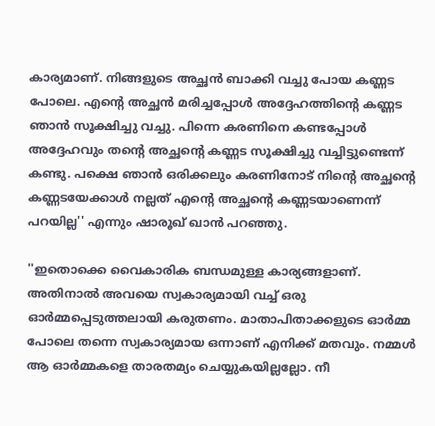കാര്യമാണ്. നിങ്ങളുടെ അച്ഛന്‍ ബാക്കി വച്ചു പോയ കണ്ണട പോലെ. എന്റെ അച്ഛന്‍ മരിച്ചപ്പോള്‍ അദ്ദേഹത്തിന്റെ കണ്ണട ഞാന്‍ സൂക്ഷിച്ചു വച്ചു. പിന്നെ കരണിനെ കണ്ടപ്പോള്‍ അദ്ദേഹവും തന്റെ അച്ഛന്റെ കണ്ണട സൂക്ഷിച്ചു വച്ചിട്ടുണ്ടെന്ന് കണ്ടു. പക്ഷെ ഞാന്‍ ഒരിക്കലും കരണിനോട് നിന്റെ അച്ഛന്റെ കണ്ണടയേക്കാള്‍ നല്ലത് എന്റെ അച്ഛന്റെ കണ്ണടയാണെന്ന് പറയില്ല'' എന്നും ഷാരൂഖ് ഖാന്‍ പറഞ്ഞു.

''ഇതൊക്കെ വൈകാരിക ബന്ധമുള്ള കാര്യങ്ങളാണ്. അതിനാല്‍ അവയെ സ്വകാര്യമായി വച്ച് ഒരു ഓര്‍മ്മപ്പെടുത്തലായി കരുതണം. മാതാപിതാക്കളുടെ ഓര്‍മ്മ പോലെ തന്നെ സ്വകാര്യമായ ഒന്നാണ് എനിക്ക് മതവും. നമ്മള്‍ ആ ഓര്‍മ്മകളെ താരതമ്യം ചെയ്യുകയില്ലല്ലോ. നീ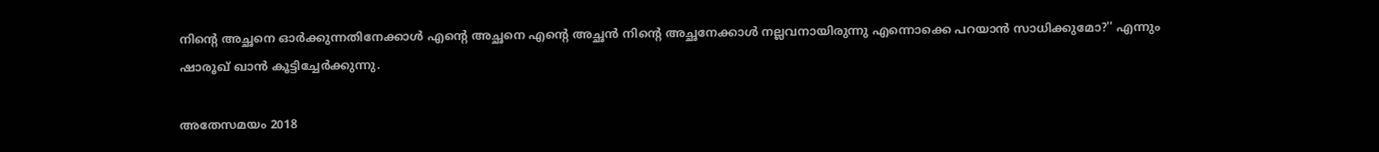നിന്റെ അച്ഛനെ ഓര്‍ക്കുന്നതിനേക്കാള്‍ എന്റെ അച്ഛനെ എന്റെ അച്ഛന്‍ നിന്റെ അച്ഛനേക്കാള്‍ നല്ലവനായിരുന്നു എന്നൊക്കെ പറയാന്‍ സാധിക്കുമോ?'' എന്നും ഷാരൂഖ് ഖാന്‍ കൂട്ടിച്ചേര്‍ക്കുന്നു.

അതേസമയം 2018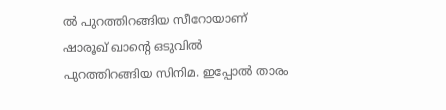ല്‍ പുറത്തിറങ്ങിയ സീറോയാണ് ഷാരൂഖ് ഖാന്റെ ഒടുവില്‍ പുറത്തിറങ്ങിയ സിനിമ. ഇപ്പോല്‍ താരം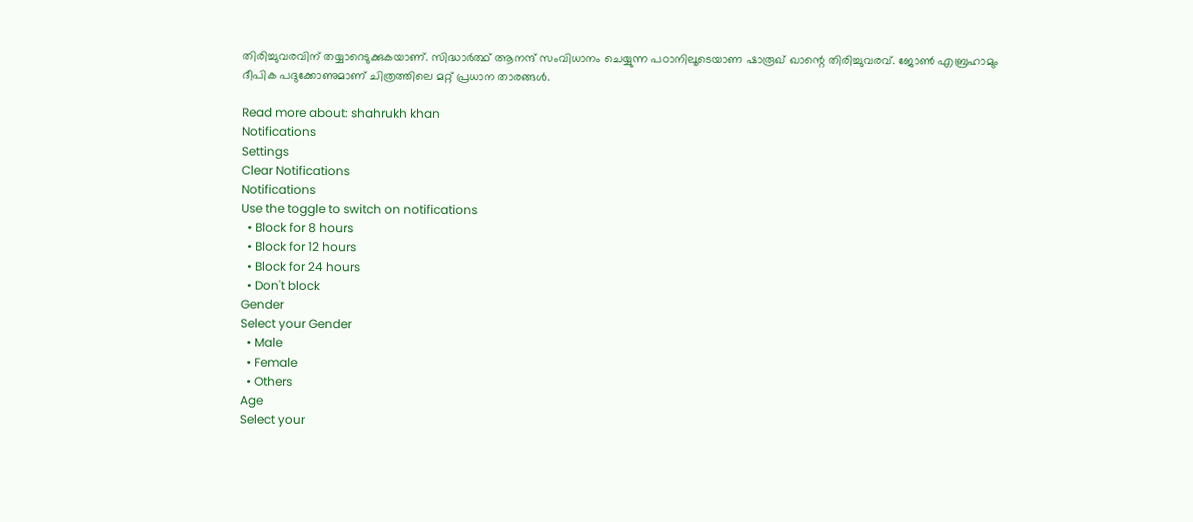തിരിച്ചുവരവിന് തയ്യാറെടുക്കുകയാണ്. സിദ്ധാര്‍ത്ഥ് ആനന്ദ് സംവിധാനം ചെയ്യുന്ന പഠാനിലൂടെയാണ ഷാരൂഖ് ഖാന്റെ തിരിച്ചുവരവ്. ജോണ്‍ എബ്രഹാമും ദീപിക പദുക്കോണുമാണ് ചിത്രത്തിലെ മറ്റ് പ്രധാന താരങ്ങള്‍.

Read more about: shahrukh khan
Notifications
Settings
Clear Notifications
Notifications
Use the toggle to switch on notifications
  • Block for 8 hours
  • Block for 12 hours
  • Block for 24 hours
  • Don't block
Gender
Select your Gender
  • Male
  • Female
  • Others
Age
Select your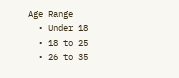Age Range
  • Under 18
  • 18 to 25
  • 26 to 35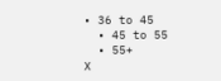• 36 to 45
  • 45 to 55
  • 55+
X